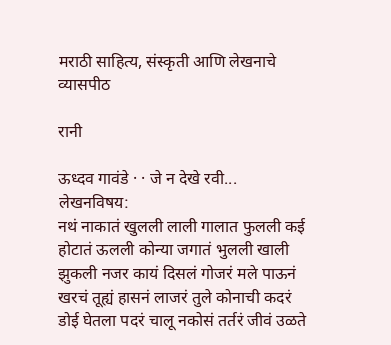मराठी साहित्य, संस्कृती आणि लेखनाचे व्यासपीठ

रानी

ऊध्दव गावंडे · · जे न देखे रवी...
लेखनविषय:
नथं नाकातं खुलली लाली गालात फुलली कई होटातं ऊलली कोन्या जगातं भुलली खाली झुकली नजर कायं दिसलं गोजरं मले पाऊनं खरचं तूह्यं हासनं लाजरं तुले कोनाची कदरं डोई घेतला पदरं चालू नकोसं तर्तरं जीवं उळते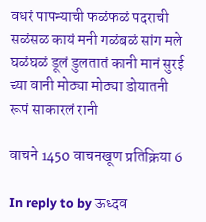वधरं पापन्याची फळंफळं पदराची सळंसळ कायं मनी गळंबळं सांग मले घळंघळं डूलं डुलतातं कानी मानं सुरई च्या वानी मोठ्या मोठ्या डोयातनी रूपं साकारलं रानी

वाचने 1450 वाचनखूण प्रतिक्रिया 6

In reply to by ऊध्दव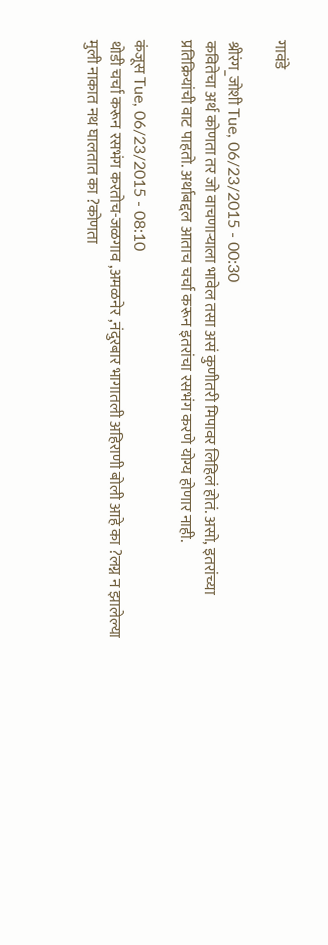गावंडे

श्रीरंग_जोशी Tue, 06/23/2015 - 00:30
कवितेचा अर्थ कोणता तर जो वाचणार्‍याला भावेल तसा असं कुणीतरी मिपावर लिहिलं होतं. असो, इतरांच्या प्रतिक्रियांची वाट पाहतो. अर्थाबद्दल आताच चर्चा करून इतरांचा रसभंग करणे योग्य होणार नाही.

कंजूस Tue, 06/23/2015 - 08:10
थोडी चर्चा करून रसभंग करतोच-जळगाव ,अमळनेर ,नंदुरबार भागातली अहिराणी बोली आहे का ?लग्न न झालेल्या मुली नाकात नथ घालतात का ?कोणता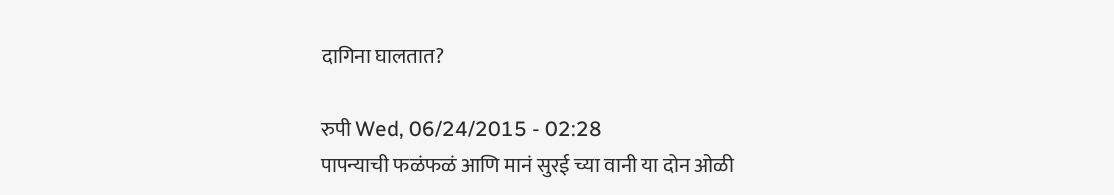दागिना घालतात?

रुपी Wed, 06/24/2015 - 02:28
पापन्याची फळंफळं आणि मानं सुरई च्या वानी या दोन ओळी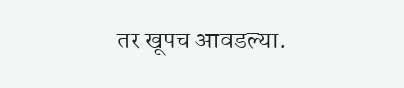तर खूपच आवडल्या.